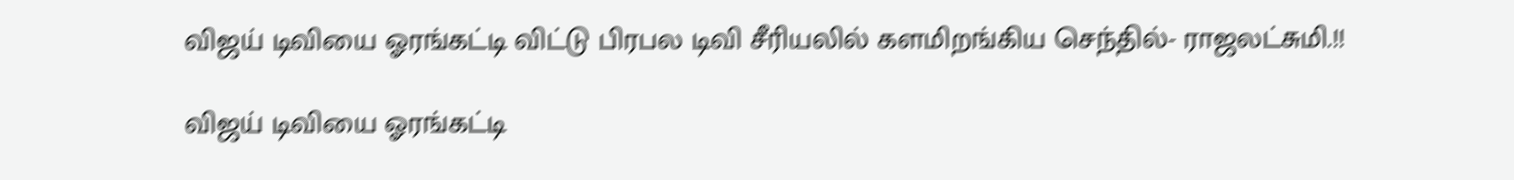விஜய் டிவியை ஓரங்கட்டி விட்டு பிரபல டிவி சீரியலில் களமிறங்கிய செந்தில்- ராஜலட்சுமி.!!

விஜய் டிவியை ஓரங்கட்டி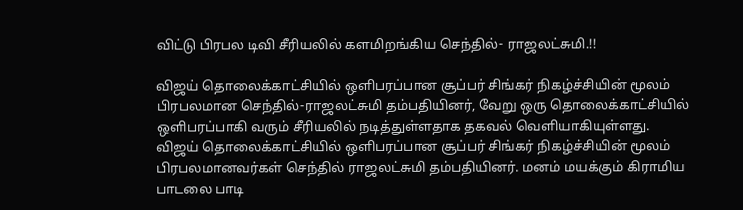விட்டு பிரபல டிவி சீரியலில் களமிறங்கிய செந்தில்- ராஜலட்சுமி.!!

விஜய் தொலைக்காட்சியில் ஒளிபரப்பான சூப்பர் சிங்கர் நிகழ்ச்சியின் மூலம் பிரபலமான செந்தில்-ராஜலட்சுமி தம்பதியினர், வேறு ஒரு தொலைக்காட்சியில் ஒளிபரப்பாகி வரும் சீரியலில் நடித்துள்ளதாக தகவல் வெளியாகியுள்ளது. விஜய் தொலைக்காட்சியில் ஒளிபரப்பான சூப்பர் சிங்கர் நிகழ்ச்சியின் மூலம் பிரபலமானவர்கள் செந்தில் ராஜலட்சுமி தம்பதியினர். மனம் மயக்கும் கிராமிய பாடலை பாடி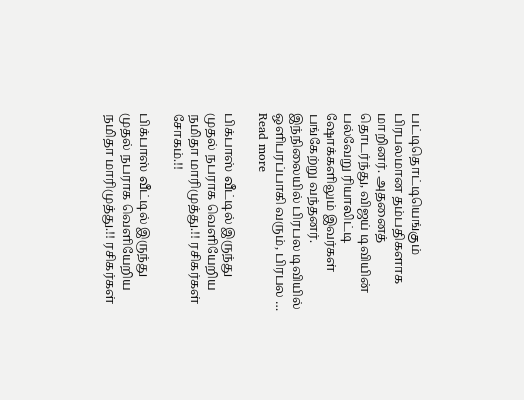பட்டிதொட்டியெங்கும் பிரபலமான தம்பதிகளாக மாறினர். அதனைத் தொடர்ந்து, விஜய் டிவியின் பல்வேறு ரியாலிட்டி ஷோக்களிலும் இவர்கள் பங்கேற்று வந்தனர். இந்நிலையில் பிரபல டிவியில் ஒளிபரப்பாகி வரும், பிரபல … Read more

பிக்பாஸ் வீட்டில் இருந்து முதல் நபராக வெளியேறிய நமிதா மாரிமுத்து.!! ரசிகர்கள் சோகம்.!!

பிக்பாஸ் வீட்டில் இருந்து முதல் நபராக வெளியேறிய நமிதா மாரிமுத்து.!! ரசிகர்கள்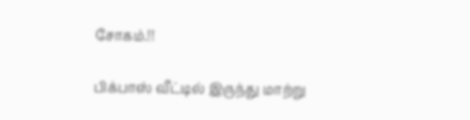சோகம்.!!

பிக்பாஸ் வீட்டில் இருந்து மாற்று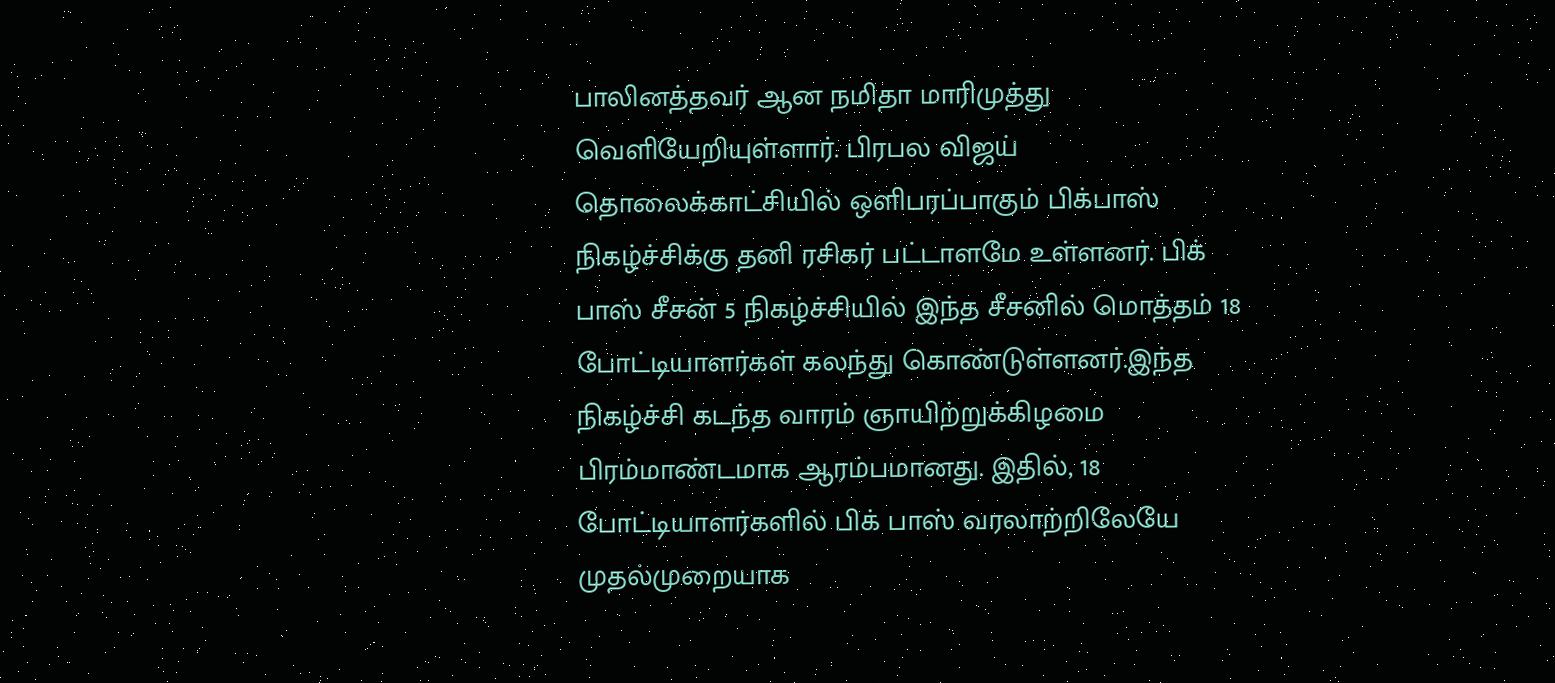பாலினத்தவர் ஆன நமிதா மாரிமுத்து வெளியேறியுள்ளார். பிரபல விஜய் தொலைக்காட்சியில் ஒளிபரப்பாகும் பிக்பாஸ் நிகழ்ச்சிக்கு தனி ரசிகர் பட்டாளமே உள்ளனர். பிக் பாஸ் சீசன் 5 நிகழ்ச்சியில் இந்த சீசனில் மொத்தம் 18 போட்டியாளர்கள் கலந்து கொண்டுள்ளனர்.இந்த நிகழ்ச்சி கடந்த வாரம் ஞாயிற்றுக்கிழமை பிரம்மாண்டமாக ஆரம்பமானது. இதில், 18 போட்டியாளர்களில் பிக் பாஸ் வரலாற்றிலேயே முதல்முறையாக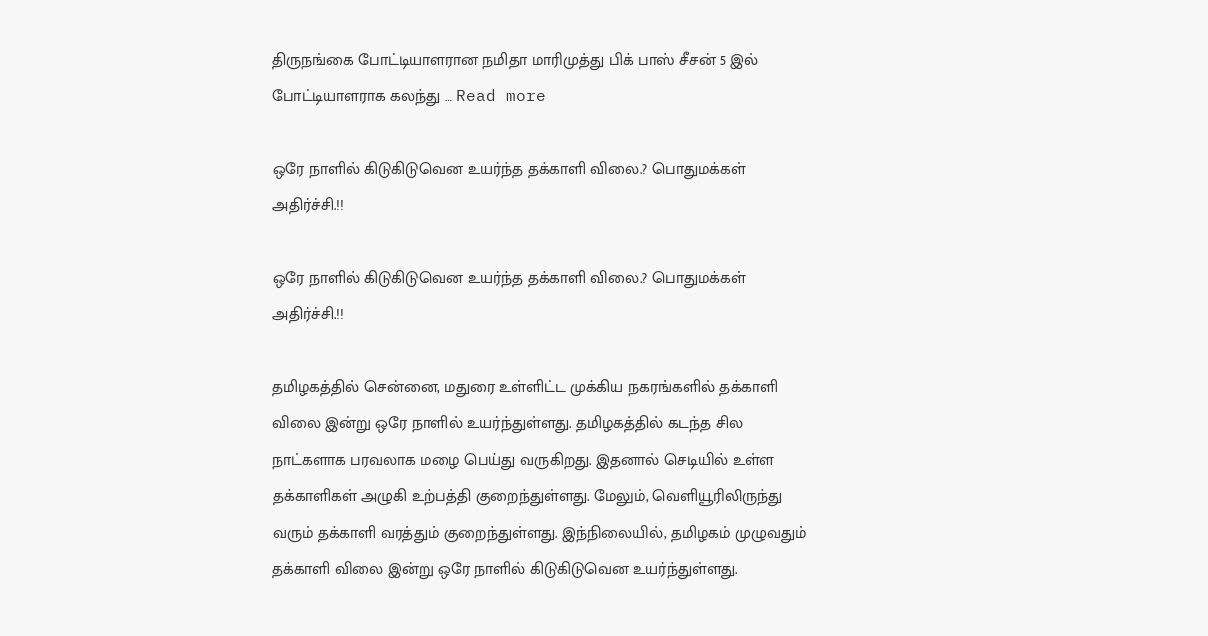திருநங்கை போட்டியாளரான நமிதா மாரிமுத்து பிக் பாஸ் சீசன் 5 இல் போட்டியாளராக கலந்து … Read more

ஒரே நாளில் கிடுகிடுவென உயர்ந்த தக்காளி விலை.? பொதுமக்கள் அதிர்ச்சி.!!

ஒரே நாளில் கிடுகிடுவென உயர்ந்த தக்காளி விலை.? பொதுமக்கள் அதிர்ச்சி.!!

தமிழகத்தில் சென்னை, மதுரை உள்ளிட்ட முக்கிய நகரங்களில் தக்காளி விலை இன்று ஒரே நாளில் உயர்ந்துள்ளது. தமிழகத்தில் கடந்த சில நாட்களாக பரவலாக மழை பெய்து வருகிறது. இதனால் செடியில் உள்ள தக்காளிகள் அழுகி உற்பத்தி குறைந்துள்ளது. மேலும், வெளியூரிலிருந்து வரும் தக்காளி வரத்தும் குறைந்துள்ளது. இந்நிலையில், தமிழகம் முழுவதும் தக்காளி விலை இன்று ஒரே நாளில் கிடுகிடுவென உயர்ந்துள்ளது.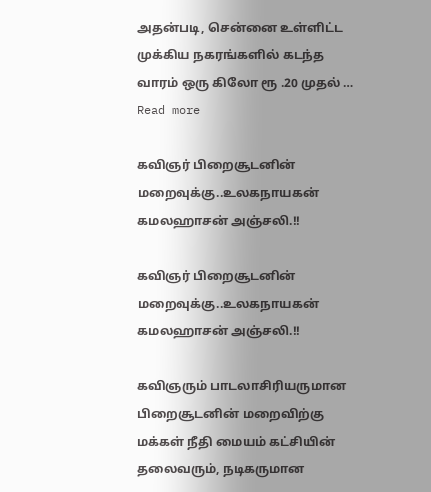அதன்படி, சென்னை உள்ளிட்ட முக்கிய நகரங்களில் கடந்த வாரம் ஒரு கிலோ ரூ .20 முதல் … Read more

கவிஞர் பிறைசூடனின் மறைவுக்கு..உலகநாயகன் கமலஹாசன் அஞ்சலி.!!

கவிஞர் பிறைசூடனின் மறைவுக்கு..உலகநாயகன் கமலஹாசன் அஞ்சலி.!!

கவிஞரும் பாடலாசிரியருமான பிறைசூடனின் மறைவிற்கு மக்கள் நீதி மையம் கட்சியின் தலைவரும், நடிகருமான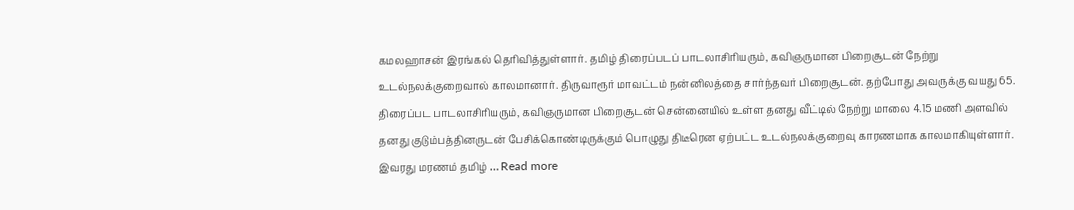கமலஹாசன் இரங்கல் தெரிவித்துள்ளார். தமிழ் திரைப்படப் பாடலாசிரியரும், கவிஞருமான பிறைசூடன் நேற்று உடல்நலக்குறைவால் காலமானார். திருவாரூர் மாவட்டம் நன்னிலத்தை சார்ந்தவர் பிறைசூடன். தற்போது அவருக்கு வயது 65. திரைப்பட பாடலாசிரியரும், கவிஞருமான பிறைசூடன் சென்னையில் உள்ள தனது வீட்டில் நேற்று மாலை 4.15 மணி அளவில் தனது குடும்பத்தினருடன் பேசிக்கொண்டிருக்கும் பொழுது திடீரென ஏற்பட்ட உடல்நலக்குறைவு காரணமாக காலமாகியுள்ளார். இவரது மரணம் தமிழ் … Read more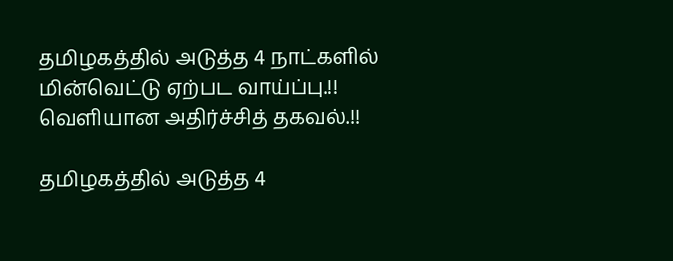தமிழகத்தில் அடுத்த 4 நாட்களில் மின்வெட்டு ஏற்பட வாய்ப்பு.!! வெளியான அதிர்ச்சித் தகவல்.!!

தமிழகத்தில் அடுத்த 4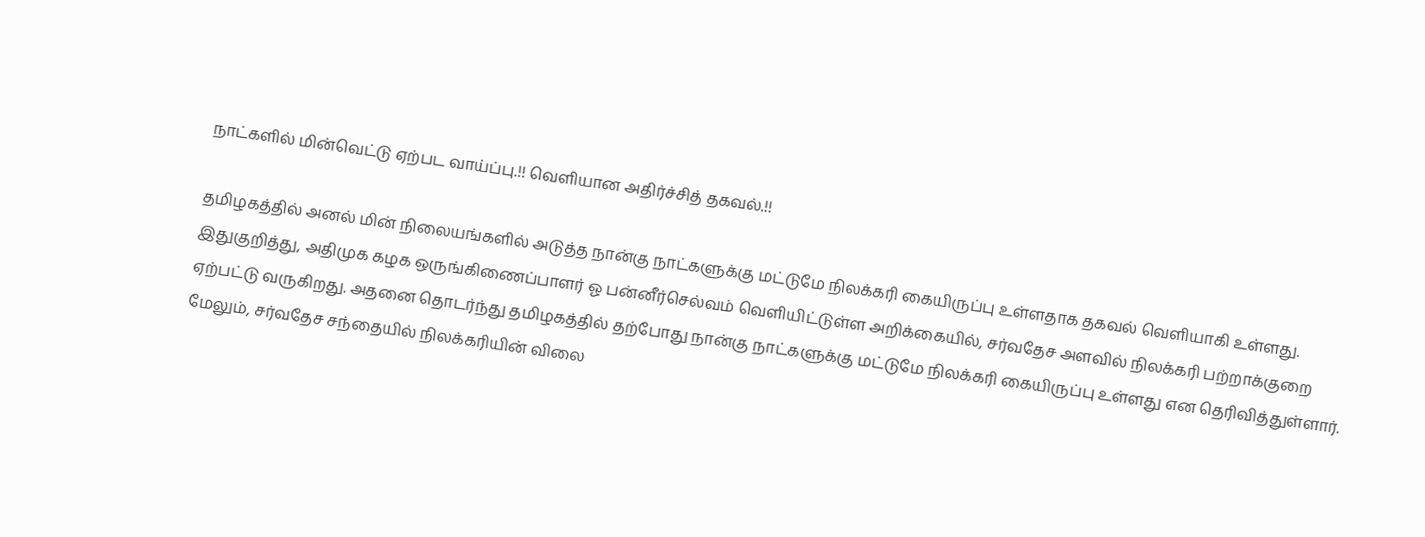நாட்களில் மின்வெட்டு ஏற்பட வாய்ப்பு.!! வெளியான அதிர்ச்சித் தகவல்.!!

தமிழகத்தில் அனல் மின் நிலையங்களில் அடுத்த நான்கு நாட்களுக்கு மட்டுமே நிலக்கரி கையிருப்பு உள்ளதாக தகவல் வெளியாகி உள்ளது. இதுகுறித்து, அதிமுக கழக ஒருங்கிணைப்பாளர் ஓ பன்னீர்செல்வம் வெளியிட்டுள்ள அறிக்கையில், சர்வதேச அளவில் நிலக்கரி பற்றாக்குறை ஏற்பட்டு வருகிறது. அதனை தொடர்ந்து தமிழகத்தில் தற்போது நான்கு நாட்களுக்கு மட்டுமே நிலக்கரி கையிருப்பு உள்ளது என தெரிவித்துள்ளார். மேலும், சர்வதேச சந்தையில் நிலக்கரியின் விலை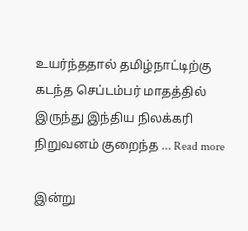உயர்ந்ததால் தமிழ்நாட்டிற்கு கடந்த செப்டம்பர் மாதத்தில் இருந்து இந்திய நிலக்கரி நிறுவனம் குறைந்த … Read more

இன்று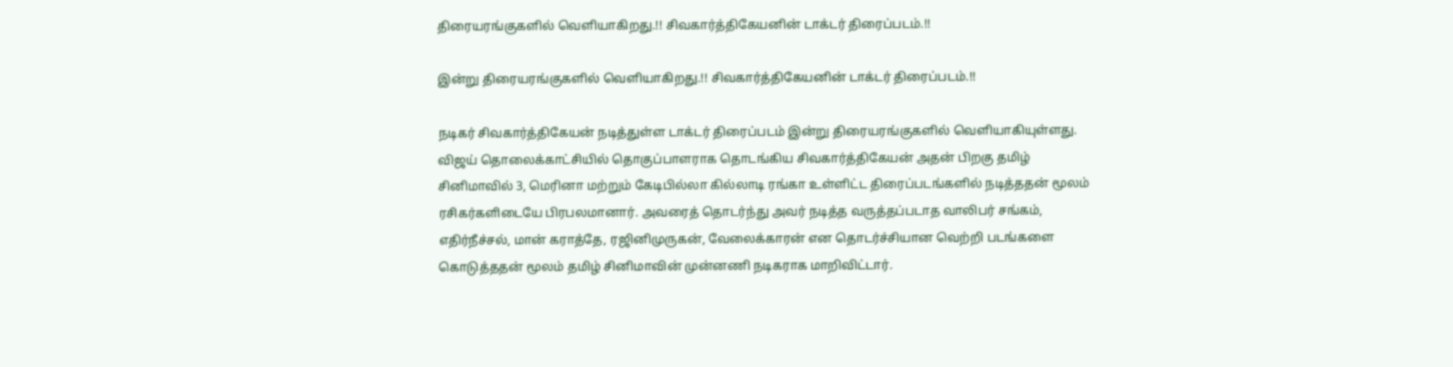திரையரங்குகளில் வெளியாகிறது.!! சிவகார்த்திகேயனின் டாக்டர் திரைப்படம்.!!

இன்று திரையரங்குகளில் வெளியாகிறது.!! சிவகார்த்திகேயனின் டாக்டர் திரைப்படம்.!!

நடிகர் சிவகார்த்திகேயன் நடித்துள்ள டாக்டர் திரைப்படம் இன்று திரையரங்குகளில் வெளியாகியுள்ளது. விஜய் தொலைக்காட்சியில் தொகுப்பாளராக தொடங்கிய சிவகார்த்திகேயன் அதன் பிறகு தமிழ் சினிமாவில் 3, மெரினா மற்றும் கேடிபில்லா கில்லாடி ரங்கா உள்ளிட்ட திரைப்படங்களில் நடித்ததன் மூலம் ரசிகர்களிடையே பிரபலமானார். அவரைத் தொடர்ந்து அவர் நடித்த வருத்தப்படாத வாலிபர் சங்கம், எதிர்நீச்சல், மான் கராத்தே, ரஜினிமுருகன், வேலைக்காரன் என தொடர்ச்சியான வெற்றி படங்களை கொடுத்ததன் மூலம் தமிழ் சினிமாவின் முன்னணி நடிகராக மாறிவிட்டார்.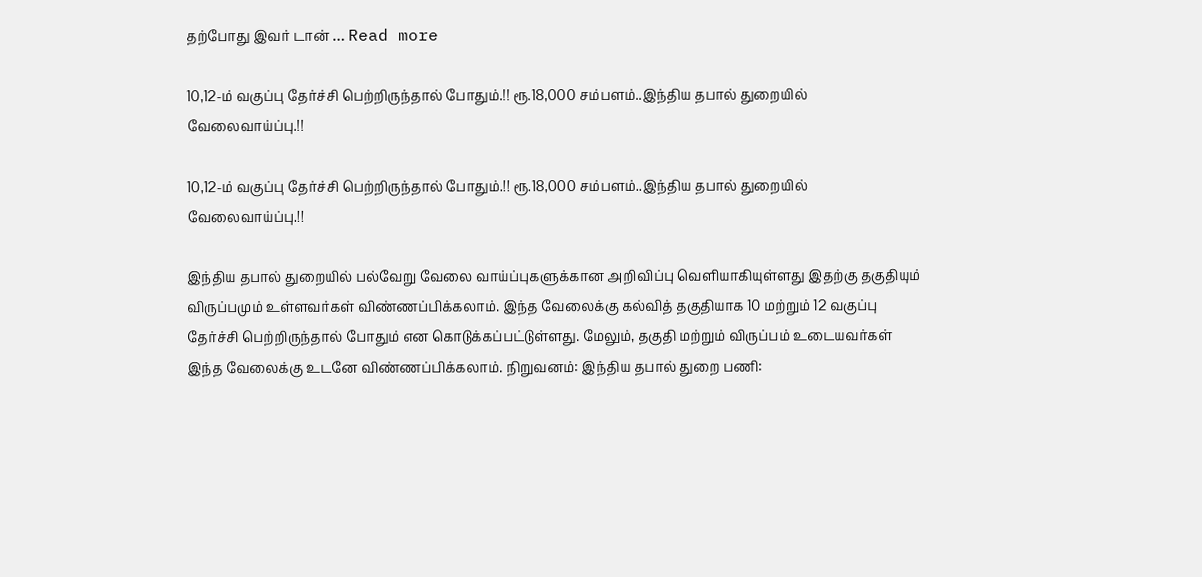தற்போது இவர் டான் … Read more

10,12-ம் வகுப்பு தேர்ச்சி பெற்றிருந்தால் போதும்.!! ரூ.18,000 சம்பளம்..இந்திய தபால் துறையில் வேலைவாய்ப்பு.!!

10,12-ம் வகுப்பு தேர்ச்சி பெற்றிருந்தால் போதும்.!! ரூ.18,000 சம்பளம்..இந்திய தபால் துறையில் வேலைவாய்ப்பு.!!

இந்திய தபால் துறையில் பல்வேறு வேலை வாய்ப்புகளுக்கான அறிவிப்பு வெளியாகியுள்ளது இதற்கு தகுதியும் விருப்பமும் உள்ளவர்கள் விண்ணப்பிக்கலாம். இந்த வேலைக்கு கல்வித் தகுதியாக 10 மற்றும் 12 வகுப்பு தேர்ச்சி பெற்றிருந்தால் போதும் என கொடுக்கப்பட்டுள்ளது. மேலும், தகுதி மற்றும் விருப்பம் உடையவர்கள் இந்த வேலைக்கு உடனே விண்ணப்பிக்கலாம். நிறுவனம்: இந்திய தபால் துறை பணி: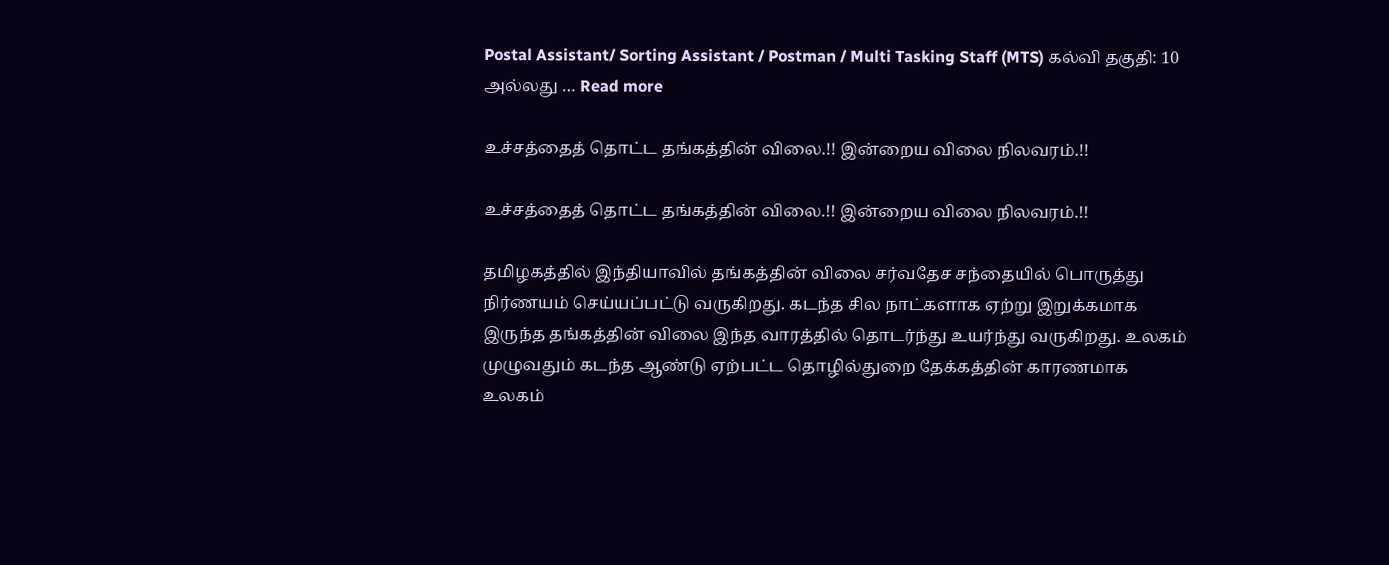Postal Assistant/ Sorting Assistant / Postman / Multi Tasking Staff (MTS) கல்வி தகுதி: 10 அல்லது … Read more

உச்சத்தைத் தொட்ட தங்கத்தின் விலை.!! இன்றைய விலை நிலவரம்.!!

உச்சத்தைத் தொட்ட தங்கத்தின் விலை.!! இன்றைய விலை நிலவரம்.!!

தமிழகத்தில் இந்தியாவில் தங்கத்தின் விலை சர்வதேச சந்தையில் பொருத்து நிர்ணயம் செய்யப்பட்டு வருகிறது. கடந்த சில நாட்களாக ஏற்று இறுக்கமாக இருந்த தங்கத்தின் விலை இந்த வாரத்தில் தொடர்ந்து உயர்ந்து வருகிறது. உலகம் முழுவதும் கடந்த ஆண்டு ஏற்பட்ட தொழில்துறை தேக்கத்தின் காரணமாக உலகம்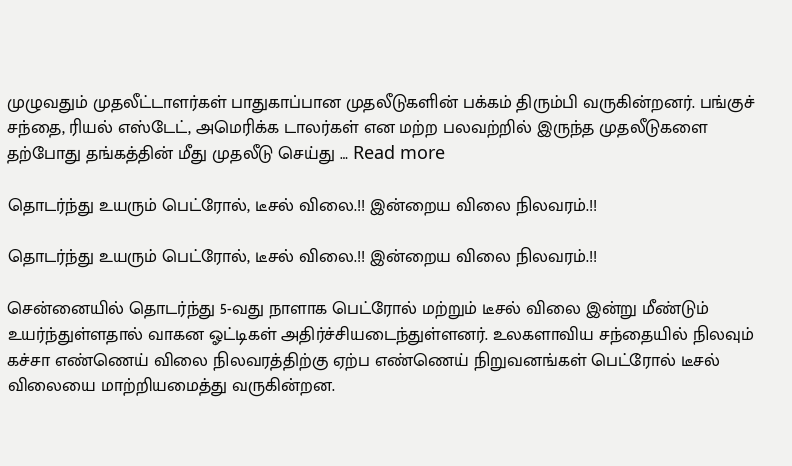முழுவதும் முதலீட்டாளர்கள் பாதுகாப்பான முதலீடுகளின் பக்கம் திரும்பி வருகின்றனர். பங்குச் சந்தை, ரியல் எஸ்டேட், அமெரிக்க டாலர்கள் என மற்ற பலவற்றில் இருந்த முதலீடுகளை தற்போது தங்கத்தின் மீது முதலீடு செய்து … Read more

தொடர்ந்து உயரும் பெட்ரோல், டீசல் விலை.!! இன்றைய விலை நிலவரம்.!!

தொடர்ந்து உயரும் பெட்ரோல், டீசல் விலை.!! இன்றைய விலை நிலவரம்.!!

சென்னையில் தொடர்ந்து 5-வது நாளாக பெட்ரோல் மற்றும் டீசல் விலை இன்று மீண்டும் உயர்ந்துள்ளதால் வாகன ஓட்டிகள் அதிர்ச்சியடைந்துள்ளனர். உலகளாவிய சந்தையில் நிலவும் கச்சா எண்ணெய் விலை நிலவரத்திற்கு ஏற்ப எண்ணெய் நிறுவனங்கள் பெட்ரோல் டீசல் விலையை மாற்றியமைத்து வருகின்றன.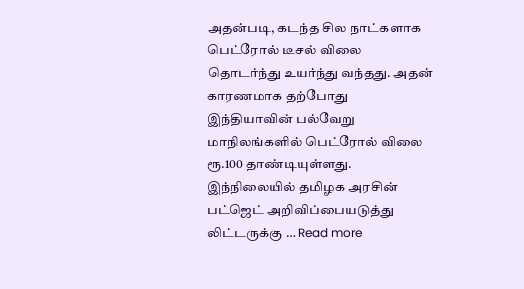அதன்படி, கடந்த சில நாட்களாக பெட்ரோல் டீசல் விலை தொடர்ந்து உயர்ந்து வந்தது. அதன் காரணமாக தற்போது இந்தியாவின் பல்வேறு மாநிலங்களில் பெட்ரோல் விலை ரூ.100 தாண்டியுள்ளது. இந்நிலையில் தமிழக அரசின் பட்ஜெட் அறிவிப்பையடுத்து லிட்டருக்கு … Read more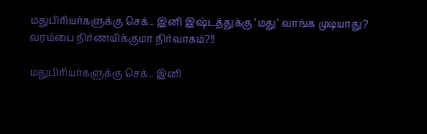மதுபிரியர்களுக்கு செக்.. இனி இஷ்டத்துக்கு ‘மது’ வாங்க முடியாது? வரம்பை நிர்ணயிக்குமா நிர்வாகம்?!!

மதுபிரியர்களுக்கு செக்.. இனி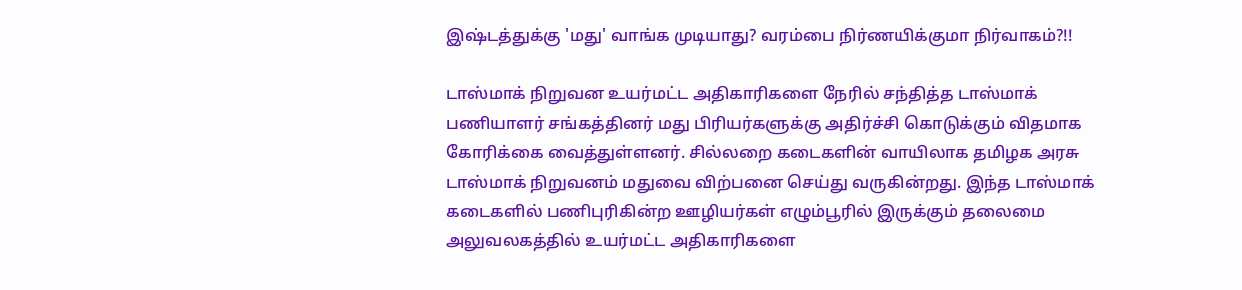இஷ்டத்துக்கு 'மது' வாங்க முடியாது? வரம்பை நிர்ணயிக்குமா நிர்வாகம்?!!

டாஸ்மாக் நிறுவன உயர்மட்ட அதிகாரிகளை நேரில் சந்தித்த டாஸ்மாக் பணியாளர் சங்கத்தினர் மது பிரியர்களுக்கு அதிர்ச்சி கொடுக்கும் விதமாக கோரிக்கை வைத்துள்ளனர். சில்லறை கடைகளின் வாயிலாக தமிழக அரசு டாஸ்மாக் நிறுவனம் மதுவை விற்பனை செய்து வருகின்றது. இந்த டாஸ்மாக் கடைகளில் பணிபுரிகின்ற ஊழியர்கள் எழும்பூரில் இருக்கும் தலைமை அலுவலகத்தில் உயர்மட்ட அதிகாரிகளை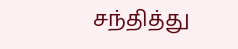சந்தித்து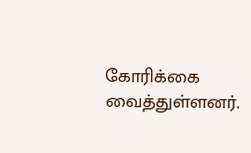கோரிக்கை வைத்துள்ளனர்.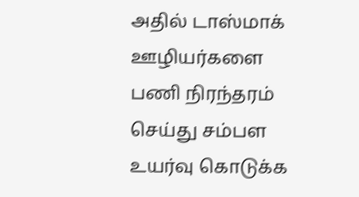அதில் டாஸ்மாக் ஊழியர்களை பணி நிரந்தரம் செய்து சம்பள உயர்வு கொடுக்க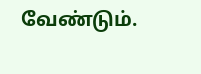வேண்டும்.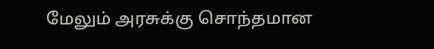மேலும் அரசுக்கு சொந்தமான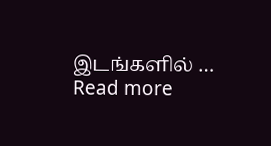இடங்களில் … Read more